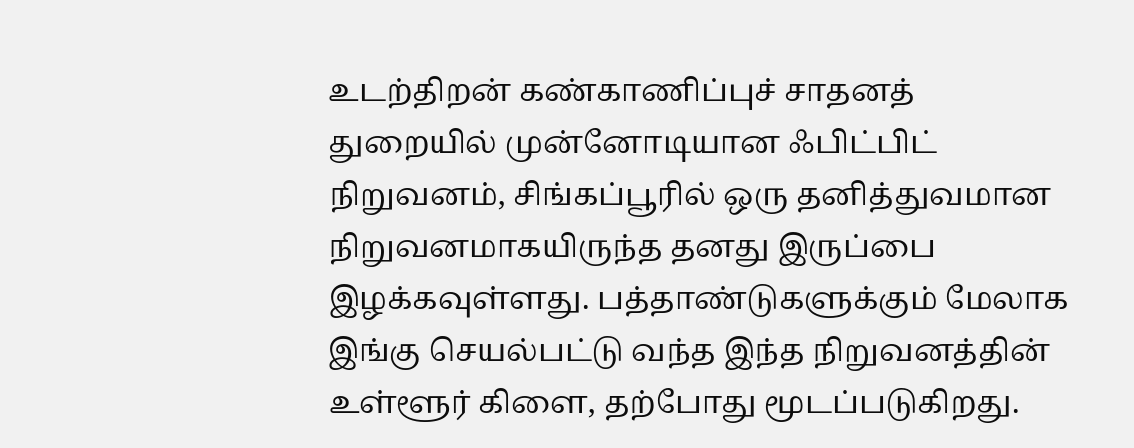உடற்திறன் கண்காணிப்புச் சாதனத் துறையில் முன்னோடியான ஃபிட்பிட் நிறுவனம், சிங்கப்பூரில் ஒரு தனித்துவமான நிறுவனமாகயிருந்த தனது இருப்பை இழக்கவுள்ளது. பத்தாண்டுகளுக்கும் மேலாக இங்கு செயல்பட்டு வந்த இந்த நிறுவனத்தின் உள்ளூர் கிளை, தற்போது மூடப்படுகிறது.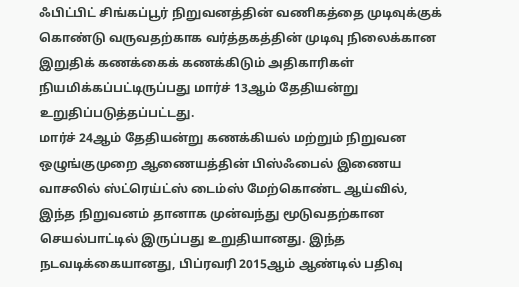ஃபிட்பிட் சிங்கப்பூர் நிறுவனத்தின் வணிகத்தை முடிவுக்குக் கொண்டு வருவதற்காக வர்த்தகத்தின் முடிவு நிலைக்கான இறுதிக் கணக்கைக் கணக்கிடும் அதிகாரிகள் நியமிக்கப்பட்டிருப்பது மார்ச் 13ஆம் தேதியன்று உறுதிப்படுத்தப்பட்டது.
மார்ச் 24ஆம் தேதியன்று கணக்கியல் மற்றும் நிறுவன ஒழுங்குமுறை ஆணையத்தின் பிஸ்ஃபைல் இணைய வாசலில் ஸ்ட்ரெய்ட்ஸ் டைம்ஸ் மேற்கொண்ட ஆய்வில், இந்த நிறுவனம் தானாக முன்வந்து மூடுவதற்கான செயல்பாட்டில் இருப்பது உறுதியானது. இந்த நடவடிக்கையானது, பிப்ரவரி 2015ஆம் ஆண்டில் பதிவு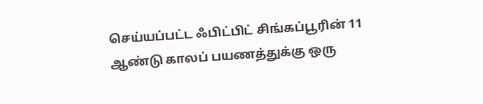செய்யப்பட்ட ஃபிட்பிட் சிங்கப்பூரின் 11 ஆண்டு காலப் பயணத்துக்கு ஒரு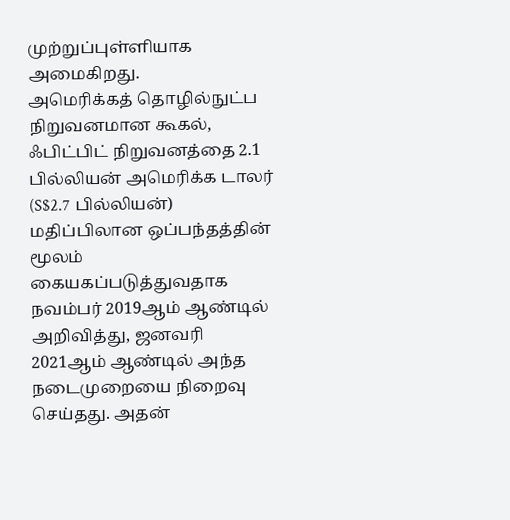முற்றுப்புள்ளியாக அமைகிறது.
அமெரிக்கத் தொழில்நுட்ப நிறுவனமான கூகல், ஃபிட்பிட் நிறுவனத்தை 2.1 பில்லியன் அமெரிக்க டாலர் (S$2.7 பில்லியன்) மதிப்பிலான ஒப்பந்தத்தின் மூலம் கையகப்படுத்துவதாக நவம்பர் 2019ஆம் ஆண்டில் அறிவித்து, ஜனவரி 2021ஆம் ஆண்டில் அந்த நடைமுறையை நிறைவு செய்தது. அதன்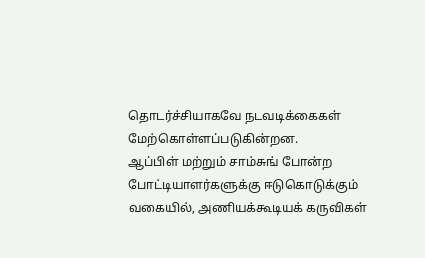தொடர்ச்சியாகவே நடவடிக்கைகள் மேற்கொள்ளப்படுகின்றன.
ஆப்பிள் மற்றும் சாம்சுங் போன்ற போட்டியாளர்களுக்கு ஈடுகொடுக்கும் வகையில், அணியக்கூடியக் கருவிகள்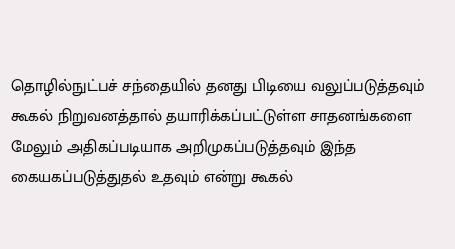தொழில்நுட்பச் சந்தையில் தனது பிடியை வலுப்படுத்தவும் கூகல் நிறுவனத்தால் தயாரிக்கப்பட்டுள்ள சாதனங்களை மேலும் அதிகப்படியாக அறிமுகப்படுத்தவும் இந்த கையகப்படுத்துதல் உதவும் என்று கூகல்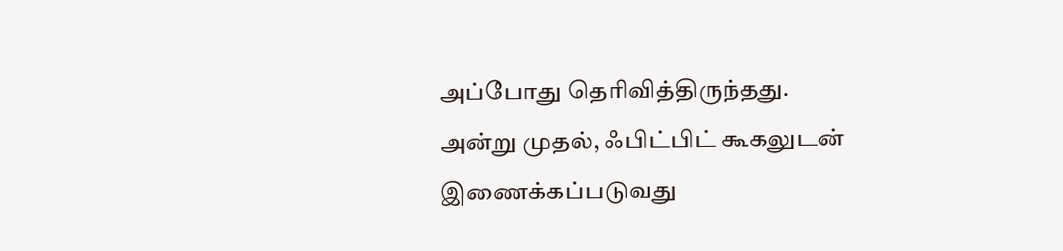அப்போது தெரிவித்திருந்தது.
அன்று முதல், ஃபிட்பிட் கூகலுடன் இணைக்கப்படுவது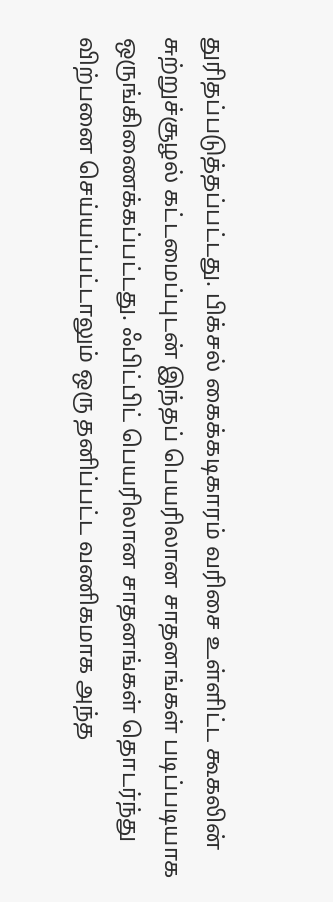துரிதப்படுத்தப்பட்டது. பிக்சல் கைக்கடிகாரம் வரிசை உள்ளிட்ட கூகலின் சுற்றுச்சூழல் கட்டமைப்புடன் இந்தப் பெயரிலான சாதனங்கள் படிப்படியாக ஒருங்கிணைக்கப்பட்டது. ஃபிட்பிட் பெயரிலான சாதனங்கள் தொடர்ந்து விற்பனை செய்யப்பட்டாலும் ஒரு தனிப்பட்ட வணிகமாக அந்த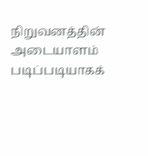நிறுவனத்தின் அடையாளம் படிப்படியாகக்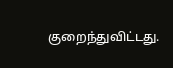குறைந்துவிட்டது.